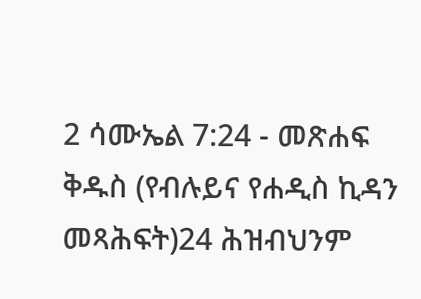2 ሳሙኤል 7:24 - መጽሐፍ ቅዱስ (የብሉይና የሐዲስ ኪዳን መጻሕፍት)24 ሕዝብህንም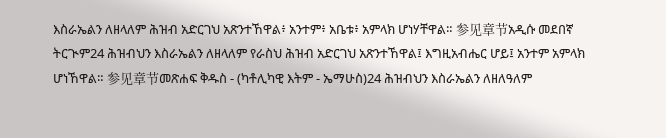እስራኤልን ለዘላለም ሕዝብ አድርገህ አጽንተኸዋል፥ አንተም፥ አቤቱ፥ አምላክ ሆነሃቸዋል። 参见章节አዲሱ መደበኛ ትርጒም24 ሕዝብህን እስራኤልን ለዘላለም የራስህ ሕዝብ አድርገህ አጽንተኸዋል፤ እግዚአብሔር ሆይ፤ አንተም አምላክ ሆነኸዋል። 参见章节መጽሐፍ ቅዱስ - (ካቶሊካዊ እትም - ኤማሁስ)24 ሕዝብህን እስራኤልን ለዘለዓለም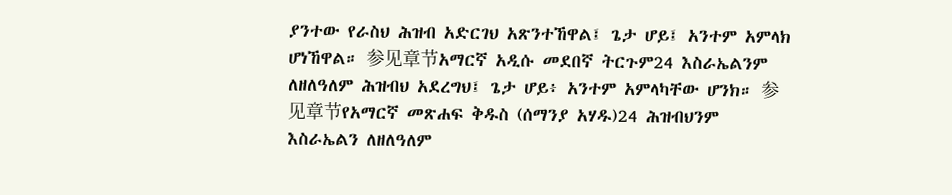ያንተው የራስህ ሕዝብ አድርገህ አጽንተኸዋል፤ ጌታ ሆይ፤ አንተም አምላክ ሆነኸዋል። 参见章节አማርኛ አዲሱ መደበኛ ትርጉም24 እስራኤልንም ለዘለዓለም ሕዝብህ አደረግህ፤ ጌታ ሆይ፥ አንተም አምላካቸው ሆንክ። 参见章节የአማርኛ መጽሐፍ ቅዱስ (ሰማንያ አሃዱ)24 ሕዝብህንም እስራኤልን ለዘለዓለም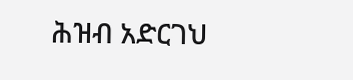ሕዝብ አድርገህ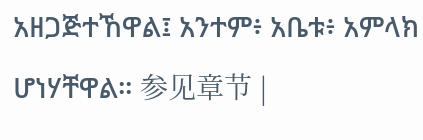አዘጋጅተኸዋል፤ አንተም፥ አቤቱ፥ አምላክ ሆነሃቸዋል። 参见章节 |